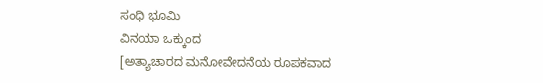ಸಂಧಿ ಭೂಮಿ
ವಿನಯಾ ಒಕ್ಕುಂದ
[ಅತ್ಯಾಚಾರದ ಮನೋವೇದನೆಯ ರೂಪಕವಾದ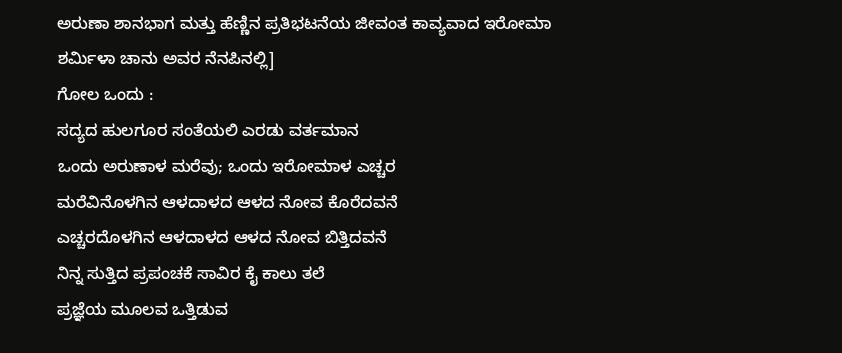ಅರುಣಾ ಶಾನಭಾಗ ಮತ್ತು ಹೆಣ್ಣಿನ ಪ್ರತಿಭಟನೆಯ ಜೀವಂತ ಕಾವ್ಯವಾದ ಇರೋಮಾ ಶರ್ಮಿಳಾ ಚಾನು ಅವರ ನೆನಪಿನಲ್ಲಿ]
ಗೋಲ ಒಂದು :
ಸದ್ಯದ ಹುಲಗೂರ ಸಂತೆಯಲಿ ಎರಡು ವರ್ತಮಾನ
ಒಂದು ಅರುಣಾಳ ಮರೆವು; ಒಂದು ಇರೋಮಾಳ ಎಚ್ಚರ
ಮರೆವಿನೊಳಗಿನ ಆಳದಾಳದ ಆಳದ ನೋವ ಕೊರೆದವನೆ
ಎಚ್ಚರದೊಳಗಿನ ಆಳದಾಳದ ಆಳದ ನೋವ ಬಿತ್ತಿದವನೆ
ನಿನ್ನ ಸುತ್ತಿದ ಪ್ರಪಂಚಕೆ ಸಾವಿರ ಕೈ ಕಾಲು ತಲೆ
ಪ್ರಜ್ಞೆಯ ಮೂಲವ ಒತ್ತಿಡುವ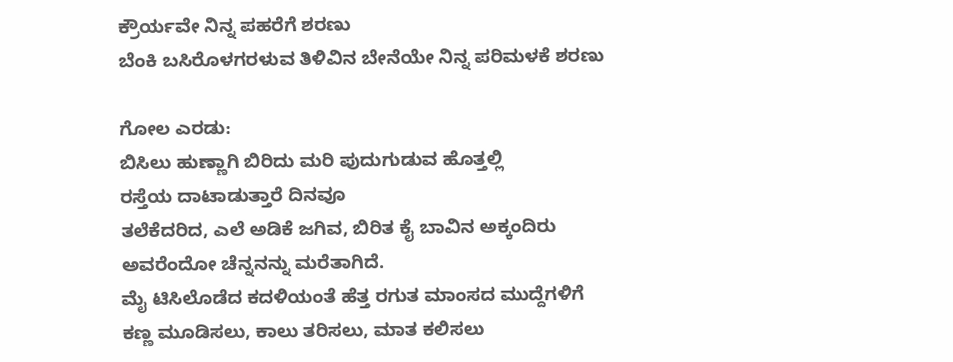ಕ್ರೌರ್ಯವೇ ನಿನ್ನ ಪಹರೆಗೆ ಶರಣು
ಬೆಂಕಿ ಬಸಿರೊಳಗರಳುವ ತಿಳಿವಿನ ಬೇನೆಯೇ ನಿನ್ನ ಪರಿಮಳಕೆ ಶರಣು

ಗೋಲ ಎರಡು:
ಬಿಸಿಲು ಹುಣ್ಣಾಗಿ ಬಿರಿದು ಮರಿ ಪುದುಗುಡುವ ಹೊತ್ತಲ್ಲಿ
ರಸ್ತೆಯ ದಾಟಾಡುತ್ತಾರೆ ದಿನವೂ
ತಲೆಕೆದರಿದ, ಎಲೆ ಅಡಿಕೆ ಜಗಿವ, ಬಿರಿತ ಕೈ ಬಾವಿನ ಅಕ್ಕಂದಿರು
ಅವರೆಂದೋ ಚೆನ್ನನನ್ನು ಮರೆತಾಗಿದೆ.
ಮೈ ಟಿಸಿಲೊಡೆದ ಕದಳಿಯಂತೆ ಹೆತ್ತ ರಗುತ ಮಾಂಸದ ಮುದ್ದೆಗಳಿಗೆ
ಕಣ್ಣ ಮೂಡಿಸಲು, ಕಾಲು ತರಿಸಲು, ಮಾತ ಕಲಿಸಲು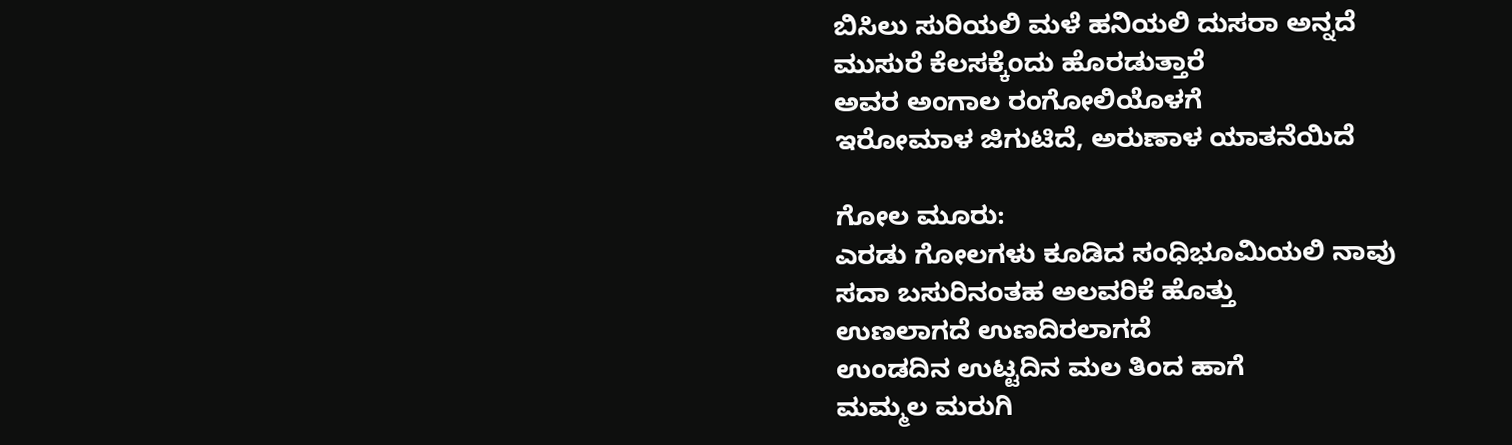ಬಿಸಿಲು ಸುರಿಯಲಿ ಮಳೆ ಹನಿಯಲಿ ದುಸರಾ ಅನ್ನದೆ
ಮುಸುರೆ ಕೆಲಸಕ್ಕೆಂದು ಹೊರಡುತ್ತಾರೆ
ಅವರ ಅಂಗಾಲ ರಂಗೋಲಿಯೊಳಗೆ
ಇರೋಮಾಳ ಜಿಗುಟಿದೆ, ಅರುಣಾಳ ಯಾತನೆಯಿದೆ

ಗೋಲ ಮೂರು:
ಎರಡು ಗೋಲಗಳು ಕೂಡಿದ ಸಂಧಿಭೂಮಿಯಲಿ ನಾವು
ಸದಾ ಬಸುರಿನಂತಹ ಅಲವರಿಕೆ ಹೊತ್ತು
ಉಣಲಾಗದೆ ಉಣದಿರಲಾಗದೆ
ಉಂಡದಿನ ಉಟ್ಟದಿನ ಮಲ ತಿಂದ ಹಾಗೆ
ಮಮ್ಮಲ ಮರುಗಿ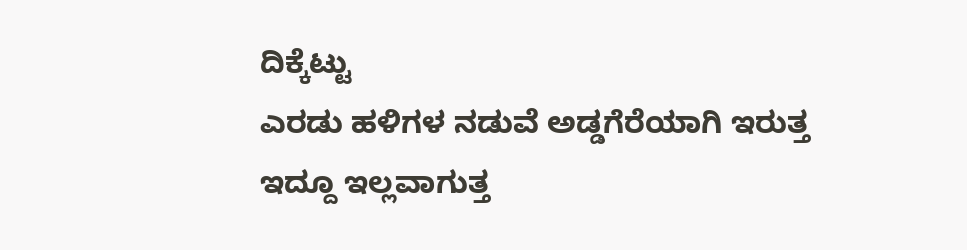ದಿಕ್ಕೆಟ್ಟು
ಎರಡು ಹಳಿಗಳ ನಡುವೆ ಅಡ್ಡಗೆರೆಯಾಗಿ ಇರುತ್ತ
ಇದ್ದೂ ಇಲ್ಲವಾಗುತ್ತ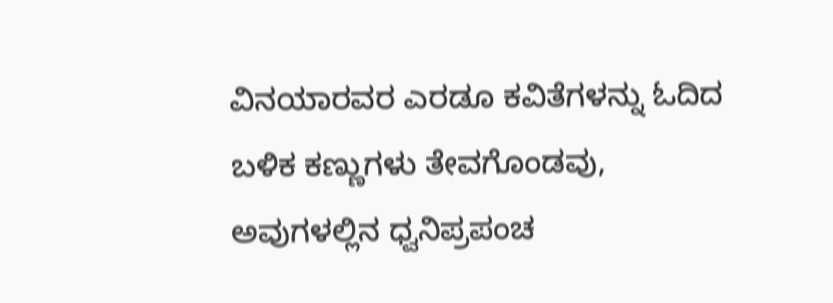ವಿನಯಾರವರ ಎರಡೂ ಕವಿತೆಗಳನ್ನು ಓದಿದ ಬಳಿಕ ಕಣ್ಣುಗಳು ತೇವಗೊಂಡವು,
ಅವುಗಳಲ್ಲಿನ ಧ್ವನಿಪ್ರಪಂಚ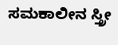ಸಮಕಾಲೀನ ಸ್ತ್ರೀ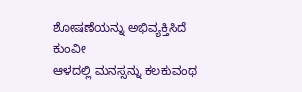ಶೋಷಣೆಯನ್ನು ಅಭಿವ್ಯಕ್ತಿಸಿದೆ
ಕುಂವೀ
ಆಳದಲ್ಲಿ ಮನಸ್ಸನ್ನು ಕಲಕುವಂಥ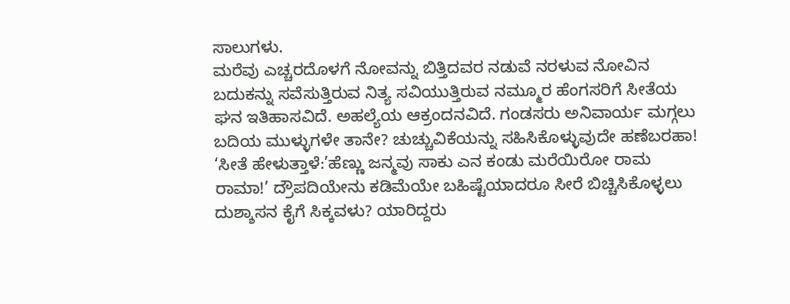ಸಾಲುಗಳು.
ಮರೆವು ಎಚ್ಚರದೊಳಗೆ ನೋವನ್ನು ಬಿತ್ತಿದವರ ನಡುವೆ ನರಳುವ ನೋವಿನ ಬದುಕನ್ನು ಸವೆಸುತ್ತಿರುವ ನಿತ್ಯ ಸವಿಯುತ್ತಿರುವ ನಮ್ಮೂರ ಹೆಂಗಸರಿಗೆ ಸೀತೆಯ ಘನ ಇತಿಹಾಸವಿದೆ. ಅಹಲ್ಯೆಯ ಆಕ್ರಂದನವಿದೆ. ಗಂಡಸರು ಅನಿವಾರ್ಯ ಮಗ್ಗಲು ಬದಿಯ ಮುಳ್ಳುಗಳೇ ತಾನೇ? ಚುಚ್ಚುವಿಕೆಯನ್ನು ಸಹಿಸಿಕೊಳ್ಳುವುದೇ ಹಣೆಬರಹಾ! ‘ಸೀತೆ ಹೇಳುತ್ತಾಳೆ:’ಹೆಣ್ಣು ಜನ್ಮವು ಸಾಕು ಎನ ಕಂಡು ಮರೆಯಿರೋ ರಾಮ ರಾಮಾ!’ ದ್ರೌಪದಿಯೇನು ಕಡಿಮೆಯೇ ಬಹಿಷ್ಟೆಯಾದರೂ ಸೀರೆ ಬಿಚ್ಚಿಸಿಕೊಳ್ಳಲು ದುಶ್ಶಾಸನ ಕೈಗೆ ಸಿಕ್ಕವಳು? ಯಾರಿದ್ದರು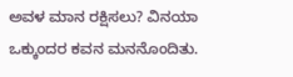ಅವಳ ಮಾನ ರಕ್ಷಿಸಲು? ವಿನಯಾ ಒಕ್ಕುಂದರ ಕವನ ಮನನೊಂದಿತು.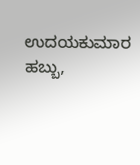ಉದಯಕುಮಾರ ಹಬ್ಬು,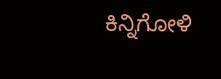ಕಿನ್ನಿಗೋಳಿ